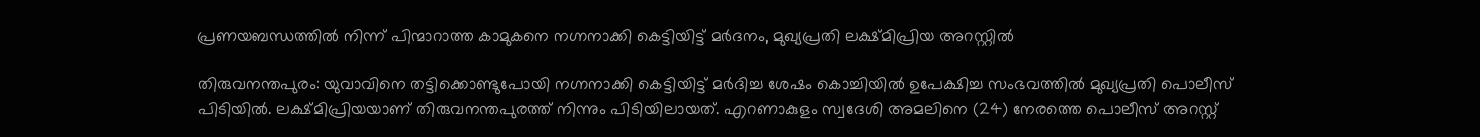പ്രണയബന്ധത്തിൽ നിന്ന് പിന്മാറാത്ത കാമുകനെ നഗ്നനാക്കി കെട്ടിയിട്ട് മർദനം, മുഖ്യപ്രതി ലക്ഷ്മിപ്രിയ അറസ്റ്റിൽ

തിരുവനന്തപുരം: യുവാവിനെ തട്ടിക്കൊണ്ടുപോയി നഗ്നനാക്കി കെട്ടിയിട്ട് മർദിച്ച ശേഷം കൊച്ചിയിൽ ഉപേക്ഷിച്ച സംഭവത്തിൽ മുഖ്യപ്രതി പൊലീസ് പിടിയിൽ. ലക്ഷ്മിപ്രിയയാണ് തിരുവനന്തപുരത്ത് നിന്നും പിടിയിലായത്. എറണാകുളം സ്വദേശി അമലിനെ (24) നേരത്തെ പൊലീസ് അറസ്റ്റ്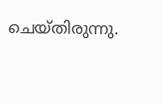ചെയ്തിരുന്നു.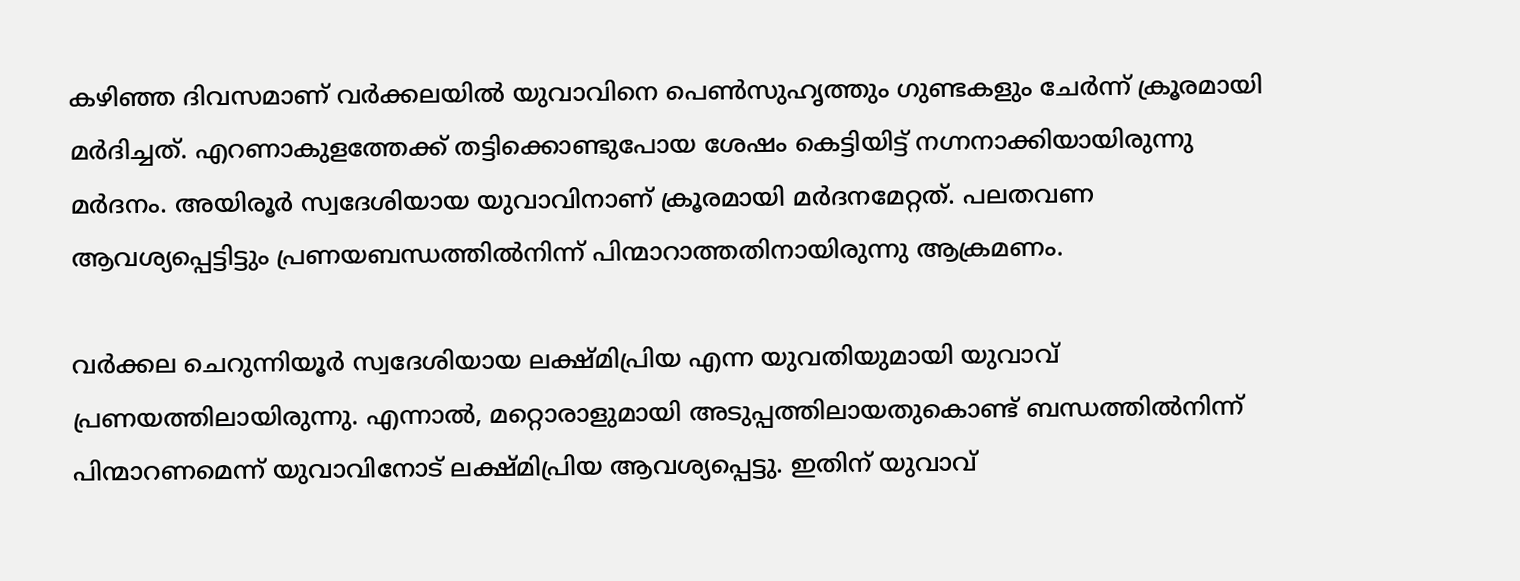കഴിഞ്ഞ ദിവസമാണ് വർക്കലയിൽ യുവാവിനെ പെൺസുഹൃത്തും ഗുണ്ടകളും ചേർന്ന് ക്രൂരമായി മർദിച്ചത്. എറണാകുളത്തേക്ക് തട്ടിക്കൊണ്ടുപോയ ശേഷം കെട്ടിയിട്ട് നഗ്നനാക്കിയായിരുന്നു മർദനം. അയിരൂർ സ്വദേശിയായ യുവാവിനാണ് ക്രൂരമായി മർദനമേറ്റത്. പലതവണ ആവശ്യപ്പെട്ടിട്ടും പ്രണയബന്ധത്തിൽനിന്ന് പിന്മാറാത്തതിനായിരുന്നു ആക്രമണം.

വർക്കല ചെറുന്നിയൂർ സ്വദേശിയായ ലക്ഷ്മിപ്രിയ എന്ന യുവതിയുമായി യുവാവ് പ്രണയത്തിലായിരുന്നു. എന്നാൽ, മറ്റൊരാളുമായി അടുപ്പത്തിലായതുകൊണ്ട് ബന്ധത്തിൽനിന്ന് പിന്മാറണമെന്ന് യുവാവിനോട് ലക്ഷ്മിപ്രിയ ആവശ്യപ്പെട്ടു. ഇതിന് യുവാവ്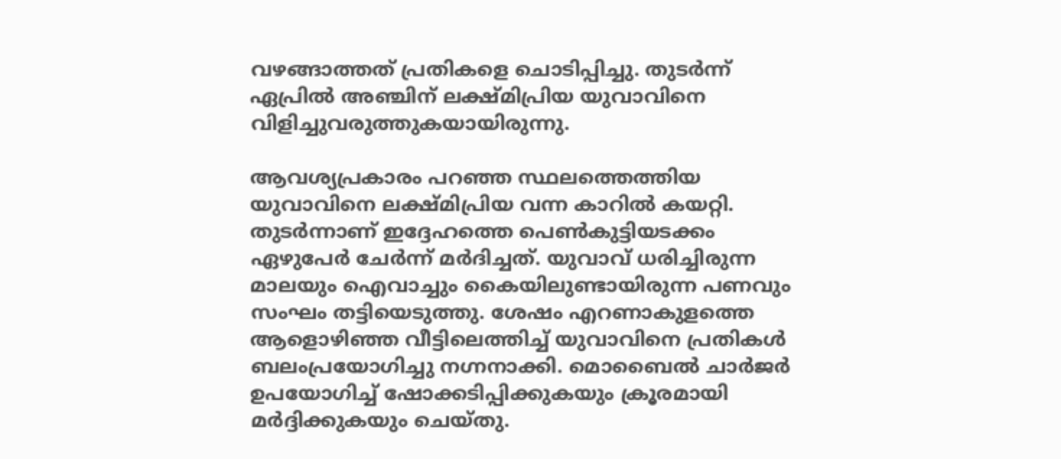വഴങ്ങാത്തത് പ്രതികളെ ചൊടിപ്പിച്ചു. തുടർന്ന് ഏപ്രിൽ അഞ്ചിന് ലക്ഷ്മിപ്രിയ യുവാവിനെ വിളിച്ചുവരുത്തുകയായിരുന്നു.

ആവശ്യപ്രകാരം പറഞ്ഞ സ്ഥലത്തെത്തിയ യുവാവിനെ ലക്ഷ്മിപ്രിയ വന്ന കാറിൽ കയറ്റി. തുടർന്നാണ് ഇദ്ദേഹത്തെ പെൺകുട്ടിയടക്കം ഏഴുപേർ ചേർന്ന് മർദിച്ചത്. യുവാവ് ധരിച്ചിരുന്ന മാലയും ഐവാച്ചും കൈയിലുണ്ടായിരുന്ന പണവും സംഘം തട്ടിയെടുത്തു. ശേഷം എറണാകുളത്തെ ആളൊഴിഞ്ഞ വീട്ടിലെത്തിച്ച് യുവാവിനെ പ്രതികൾ ബലംപ്രയോഗിച്ചു നഗ്നനാക്കി. മൊബൈൽ ചാർജർ ഉപയോഗിച്ച് ഷോക്കടിപ്പിക്കുകയും ക്രൂരമായി മർദ്ദിക്കുകയും ചെയ്തു.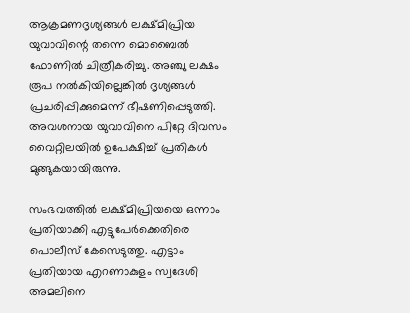ആക്രമണദൃശ്യങ്ങൾ ലക്ഷ്മിപ്രിയ യുവാവിന്റെ തന്നെ മൊബൈൽ ഫോണിൽ ചിത്രീകരിച്ചു. അഞ്ചു ലക്ഷം രൂപ നൽകിയില്ലെങ്കിൽ ദൃശ്യങ്ങൾ പ്രചരിപ്പിക്കുമെന്ന് ഭീഷണിപ്പെടുത്തി. അവശനായ യുവാവിനെ പിറ്റേ ദിവസം വൈറ്റിലയിൽ ഉപേക്ഷിച്ച് പ്രതികൾ മുങ്ങുകയായിരുന്നു.

സംഭവത്തിൽ ലക്ഷ്മിപ്രിയയെ ഒന്നാം പ്രതിയാക്കി എട്ടുപേർക്കെതിരെ പൊലീസ് കേസെടുത്തു. എട്ടാം പ്രതിയായ എറണാകുളം സ്വദേശി അമലിനെ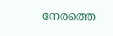നേരത്തെ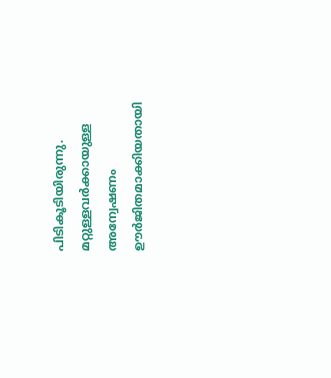പിടികൂടിയിരുന്നു. മറ്റുള്ളവർക്കായുള്ള അന്വേഷണം ഊർജിതമാക്കിയതായി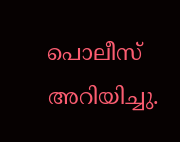പൊലീസ് അറിയിച്ചു.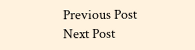Previous Post Next Post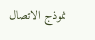نموذج الاتصال